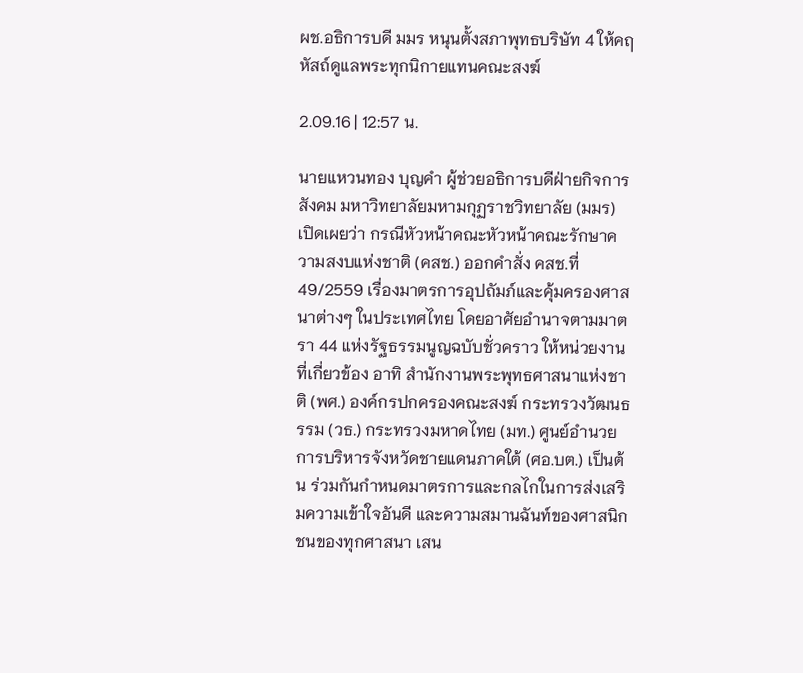ผช.อธิการบดี มมร หนุนตั้งสภาพุทธบริษัท 4 ให้คฤหัสถ์ดูแลพระทุกนิกายแทนคณะสงฆ์

2.09.16 | 12:57 น.

นายแหวนทอง บุญคำ ผู้ช่วยอธิการบดีฝ่ายกิจการสังคม มหาวิทยาลัยมหามกุฏราชวิทยาลัย (มมร) เปิดเผยว่า กรณีหัวหน้าคณะหัวหน้าคณะรักษาความสงบแห่งชาติ (คสช.) ออกคำสั่ง คสช.ที่ 49/2559 เรื่องมาตรการอุปถัมภ์และคุ้มครองศาสนาต่างๆ ในประเทศไทย โดยอาศัยอำนาจตามมาตรา 44 แห่งรัฐธรรมนูญฉบับชั่วคราว ให้หน่วยงานที่เกี่ยวข้อง อาทิ สำนักงานพระพุทธศาสนาแห่งชาติ (พศ.) องค์กรปกครองคณะสงฆ์ กระทรวงวัฒนธรรม (วธ.) กระทรวงมหาดไทย (มท.) ศูนย์อํานวยการบริหารจังหวัดชายแดนภาคใต้ (ศอ.บต.) เป็นต้น ร่วมกันกําหนดมาตรการและกลไกในการส่งเสริมความเข้าใจอันดี และความสมานฉันท์ของศาสนิกชนของทุกศาสนา เสน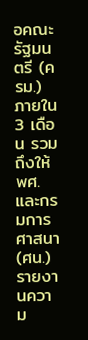อคณะรัฐมนตรี (ครม.) ภายใน 3 เดือน รวมถึงให้ พศ.และกรมการศาสนา (ศน.) รายงานความ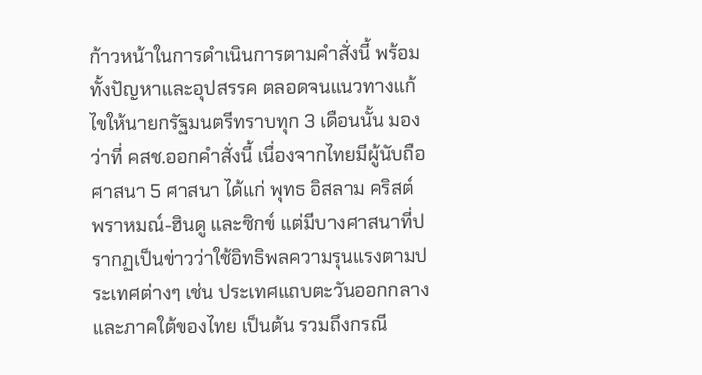ก้าวหน้าในการดําเนินการตามคําสั่งนี้ พร้อมทั้งปัญหาและอุปสรรค ตลอดจนแนวทางแก้ไขให้นายกรัฐมนตรีทราบทุก 3 เดือนนั้น มองว่าที่ คสช.ออกคำสั่งนี้ เนื่องจากไทยมีผู้นับถือศาสนา 5 ศาสนา ได้แก่ พุทธ อิสลาม คริสต์ พราหมณ์-ฮินดู และซิกข์ แต่มีบางศาสนาที่ปรากฏเป็นข่าวว่าใช้อิทธิพลความรุนแรงตามประเทศต่างๆ เช่น ประเทศแถบตะวันออกกลางและภาคใต้ของไทย เป็นต้น รวมถึงกรณี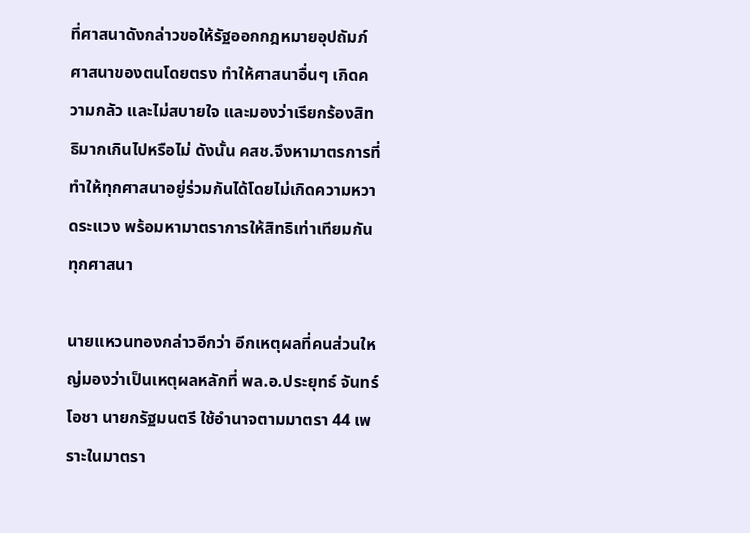ที่ศาสนาดังกล่าวขอให้รัฐออกกฎหมายอุปถัมภ์ศาสนาของตนโดยตรง ทำให้ศาสนาอื่นๆ เกิดความกลัว และไม่สบายใจ และมองว่าเรียกร้องสิทธิมากเกินไปหรือไม่ ดังนั้น คสช.จึงหามาตรการที่ทำให้ทุกศาสนาอยู่ร่วมกันได้โดยไม่เกิดความหวาดระแวง พร้อมหามาตราการให้สิทธิเท่าเทียมกันทุกศาสนา

นายแหวนทองกล่าวอีกว่า อีกเหตุผลที่คนส่วนใหญ่มองว่าเป็นเหตุผลหลักที่ พล.อ.ประยุทธ์ จันทร์โอชา นายกรัฐมนตรี ใช้อำนาจตามมาตรา 44 เพราะในมาตรา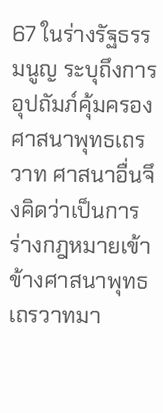67 ในร่างรัฐธรรมนูญ ระบุถึงการอุปถัมภ์คุ้มครองศาสนาพุทธเถรวาท ศาสนาอื่นจึงคิดว่าเป็นการร่างกฎหมายเข้าข้างศาสนาพุทธเถรวาทมา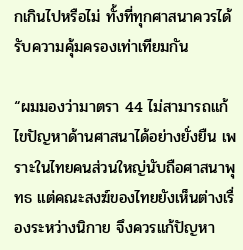กเกินไปหรือไม่ ทั้งที่ทุกศาสนาควรได้รับความคุ้มครองเท่าเทียมกัน

“ผมมองว่ามาตรา 44 ไม่สามารถแก้ไขปัญหาด้านศาสนาได้อย่างยั่งยืน เพราะในไทยคนส่วนใหญ่นับถือศาสนาพุทธ แต่คณะสงฆ์ของไทยยังเห็นต่างเรื่องระหว่างนิกาย จึงควรแก้ปัญหา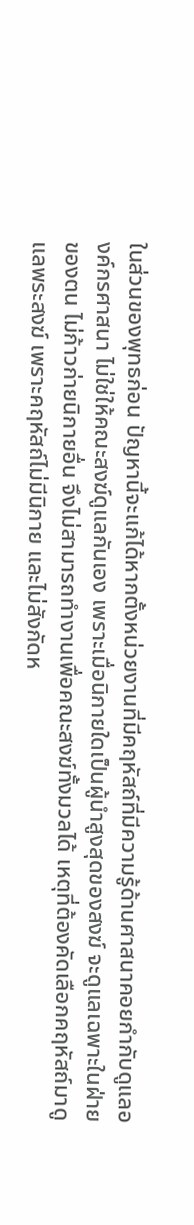ในส่วนของพุทธก่อน ปัญหานี้จะแก้ได้หากตั้งหน่วยงานที่มีคฤหัสถ์ที่มีความรู้ด้านศาสนาคอยกำกับดูแลองค์กรศาสนา ไม่ใช่ให้คณะสงฆ์ดูแลกันเอง เพราะเมื่อนิกายใดเป็นผู้นำสูงสุดของสงฆ์ จะดูแลเฉพาะในฝ่ายของตน ไม่ก้าวก่ายนิกายอื่น จึงไม่สามารถทำงานเพื่อคณะสงฆ์ทั้งมวลได้ เหตุที่ต้องคัดเลือกคฤหัสถ์มาดูแลพระสงฆ์ เพราะคฤหัสถ์ไม่มีนิกาย และไม่สังกัดห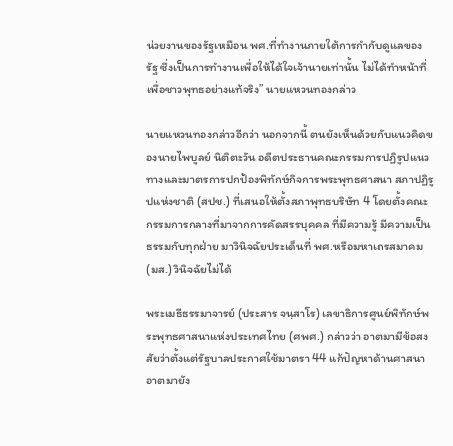น่วยงานของรัฐเหมือน พศ.ที่ทำงานภายใต้การกำกับดูแลของรัฐ ซึ่งเป็นการทำงานเพื่อให้ได้ใจเจ้านายเท่านั้น ไม่ได้ทำหน้าที่เพื่อชาวพุทธอย่างแท้จริง” นายแหวนทองกล่าว

นายแหวนทองกล่าวอีกว่า นอกจากนี้ ตนยังเห็นด้วยกับแนวคิดของนายไพบูลย์ นิติตะวัน อดีตประธานคณะกรรมการปฏิรูปแนวทางและมาตรการปกป้องพิทักษ์กิจการพระพุทธศาสนา สภาปฏิรูปแห่งชาติ (สปช.) ที่เสนอให้ตั้งสภาพุทธบริษัท 4 โดยตั้งคณะกรรมการกลางที่มาจากการคัดสรรบุคคล ที่มีความรู้ มีความเป็นธรรมกับทุกฝ่าย มาวินิจฉัยประเด็นที่ พศ.หรือมหาเถรสมาคม (มส.) วินิจฉัยไม่ได้

พระเมธีธรรมาจารย์ (ประสาร จนฺสาโร) เลขาธิการศูนย์พิทักษ์พระพุทธศาสนาแห่งประเทศไทย (ศพศ.) กล่าวว่า อาตมามีข้อสงสัยว่าตั้งแต่รัฐบาลประกาศใช้มาตรา 44 แก้ปัญหาด้านศาสนา อาตมายัง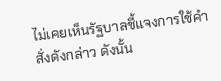ไม่เคยเห็นรัฐบาลชี้แจงการใช้คำสั่งดังกล่าว ดังนั้น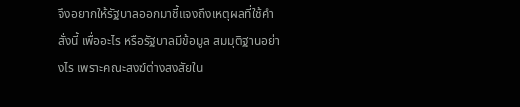จึงอยากให้รัฐบาลออกมาชี้แจงถึงเหตุผลที่ใช้คำสั่งนี้ เพื่ออะไร หรือรัฐบาลมีข้อมูล สมมุติฐานอย่างไร เพราะคณะสงฆ์ต่างสงสัยใน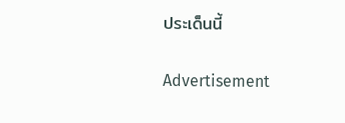ประเด็นนี้

Advertisement